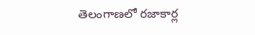తెలంగాణలో రజాకార్ల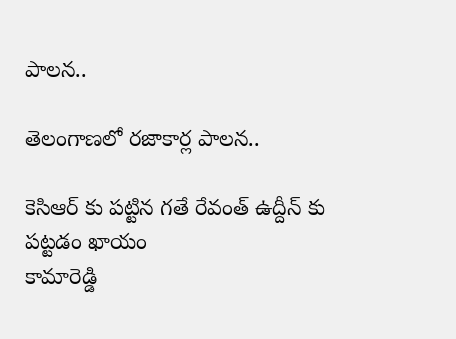పాలన..

తెలంగాణలో రజాకార్ల పాలన..

కెసిఆర్ కు పట్టిన గతే రేవంత్ ఉద్దీన్ కు పట్టడం ఖాయం
కామారెడ్డి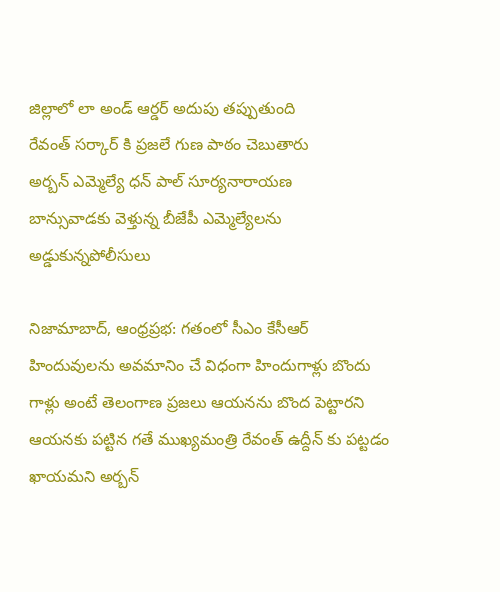జిల్లాలో లా అండ్ ఆర్డర్ అదుపు తప్పుతుంది
రేవంత్ సర్కార్ కి ప్రజలే గుణ పాఠం చెబుతారు
అర్బన్ ఎమ్మెల్యే ధన్ పాల్ సూర్యనారాయణ
బాన్సువాడకు వెళ్తున్న బీజేపీ ఎమ్మెల్యేలను అడ్డుకున్నపోలీసులు

నిజామాబాద్, ఆంధ్రప్రభ: గతంలో సీఎం కేసీఆర్ హిందువులను అవమానిం చే విధంగా హిందుగాళ్లు బొందు గాళ్లు అంటే తెలంగాణ ప్రజలు ఆయనను బొంద పెట్టారని ఆయనకు పట్టిన గతే ముఖ్యమంత్రి రేవంత్ ఉద్దీన్ కు పట్టడం ఖాయమని అర్బన్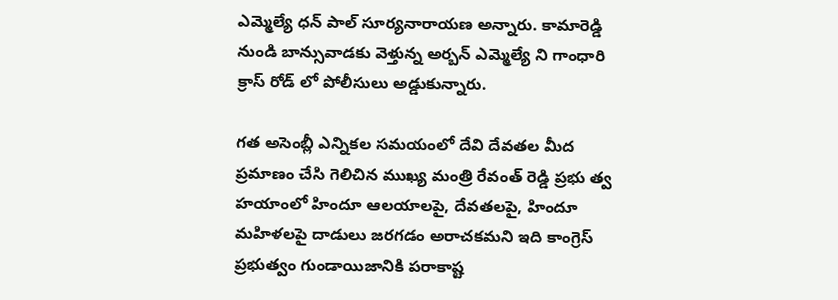ఎమ్మెల్యే ధన్ పాల్ సూర్యనారాయణ అన్నారు. కామారెడ్డి నుండి బాన్సువాడకు వెళ్తున్న అర్బన్ ఎమ్మెల్యే ని గాంధారి క్రాస్ రోడ్ లో పోలీసులు అడ్డుకున్నారు.

గత అసెంబ్లీ ఎన్నికల సమయంలో దేవి దేవతల మీద ప్రమాణం చేసి గెలిచిన ముఖ్య మంత్రి రేవంత్ రెడ్డి ప్రభు త్వ హయాంలో హిందూ ఆలయాలపై, దేవతలపై, హిందూ మహిళలపై దాడులు జరగడం అరాచకమని ఇది కాంగ్రెస్ ప్రభుత్వం గుండాయిజానికి పరాకాష్ట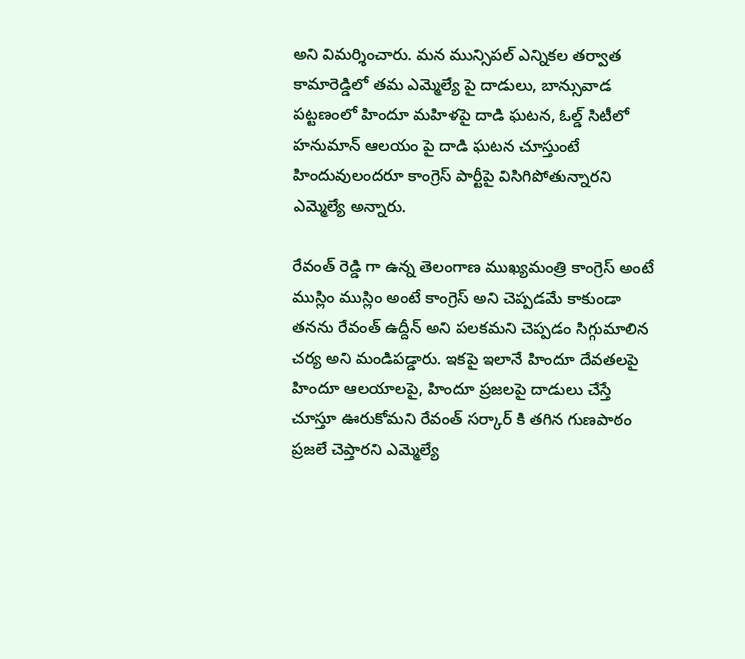అని విమర్శించారు. మన మున్సిపల్ ఎన్నికల తర్వాత కామారెడ్డిలో తమ ఎమ్మెల్యే పై దాడులు, బాన్సువాడ పట్టణంలో హిందూ మహిళపై దాడి ఘటన, ఓల్డ్ సిటీలో హనుమాన్ ఆలయం పై దాడి ఘటన చూస్తుంటే హిందువులందరూ కాంగ్రెస్ పార్టీపై విసిగిపోతున్నారని ఎమ్మెల్యే అన్నారు.

రేవంత్ రెడ్డి గా ఉన్న తెలంగాణ ముఖ్యమంత్రి కాంగ్రెస్ అంటే ముస్లిం ముస్లిం అంటే కాంగ్రెస్ అని చెప్పడమే కాకుండా తనను రేవంత్ ఉద్దీన్ అని పలకమని చెప్పడం సిగ్గుమాలిన చర్య అని మండిపడ్డారు. ఇకపై ఇలానే హిందూ దేవతలపై హిందూ ఆలయాలపై, హిందూ ప్రజలపై దాడులు చేస్తే చూస్తూ ఊరుకోమని రేవంత్ సర్కార్ కి తగిన గుణపాఠం ప్రజలే చెప్తారని ఎమ్మెల్యే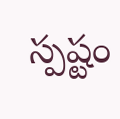స్పష్టం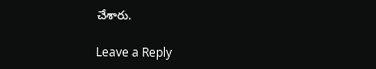చేశారు.

Leave a Reply